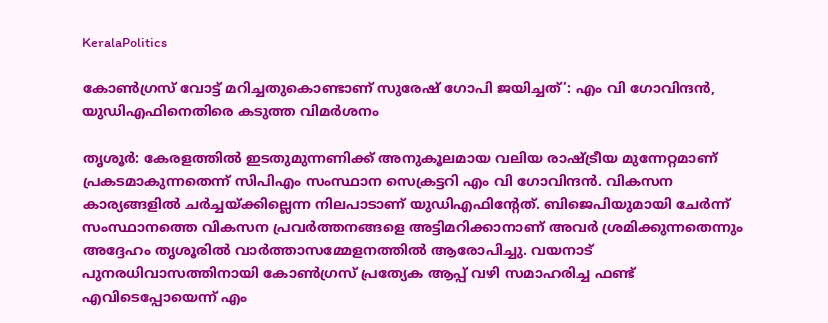KeralaPolitics

കോൺഗ്രസ് വോട്ട് മറിച്ചതുകൊണ്ടാണ് സുരേഷ് ഗോപി ജയിച്ചത്’: എം വി ഗോവിന്ദൻ, യുഡിഎഫിനെതിരെ കടുത്ത വിമർശനം

തൃശൂർ: കേരളത്തിൽ ഇടതുമുന്നണിക്ക് അനുകൂലമായ വലിയ രാഷ്ട്രീയ മുന്നേറ്റമാണ് പ്രകടമാകുന്നതെന്ന് സിപിഎം സംസ്ഥാന സെക്രട്ടറി എം വി ഗോവിന്ദൻ. വികസന കാര്യങ്ങളിൽ ചർച്ചയ്ക്കില്ലെന്ന നിലപാടാണ് യുഡിഎഫിന്‍റേത്. ബിജെപിയുമായി ചേർന്ന് സംസ്ഥാനത്തെ വികസന പ്രവർത്തനങ്ങളെ അട്ടിമറിക്കാനാണ് അവർ ശ്രമിക്കുന്നതെന്നും അദ്ദേഹം തൃശൂരിൽ വാർത്താസമ്മേളനത്തിൽ ആരോപിച്ചു. വയനാട് പുനരധിവാസത്തിനായി കോൺഗ്രസ് പ്രത്യേക ആപ്പ് വഴി സമാഹരിച്ച ഫണ്ട് എവിടെപ്പോയെന്ന് എം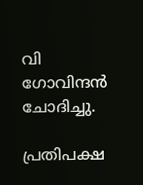വി ഗോവിന്ദൻ ചോദിച്ചു.

പ്രതിപക്ഷ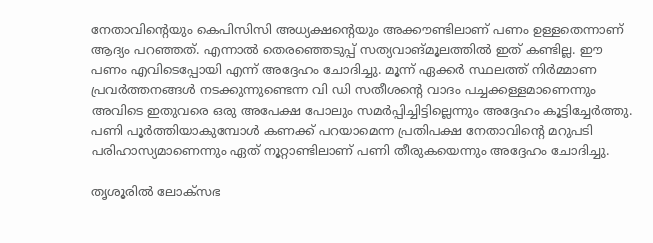നേതാവിന്‍റെയും കെപിസിസി അധ്യക്ഷന്‍റെയും അക്കൗണ്ടിലാണ് പണം ഉള്ളതെന്നാണ് ആദ്യം പറഞ്ഞത്. എന്നാൽ തെരഞ്ഞെടുപ്പ് സത്യവാങ്മൂലത്തിൽ ഇത് കണ്ടില്ല. ഈ പണം എവിടെപ്പോയി എന്ന് അദ്ദേഹം ചോദിച്ചു. മൂന്ന് ഏക്കർ സ്ഥലത്ത് നിർമ്മാണ പ്രവർത്തനങ്ങൾ നടക്കുന്നുണ്ടെന്ന വി ഡി സതീശന്‍റെ വാദം പച്ചക്കള്ളമാണെന്നും അവിടെ ഇതുവരെ ഒരു അപേക്ഷ പോലും സമർപ്പിച്ചിട്ടില്ലെന്നും അദ്ദേഹം കൂട്ടിച്ചേർത്തു. പണി പൂർത്തിയാകുമ്പോൾ കണക്ക് പറയാമെന്ന പ്രതിപക്ഷ നേതാവിന്‍റെ മറുപടി പരിഹാസ്യമാണെന്നും ഏത് നൂറ്റാണ്ടിലാണ് പണി തീരുകയെന്നും അദ്ദേഹം ചോദിച്ചു.

തൃശൂരിൽ ലോക്സഭ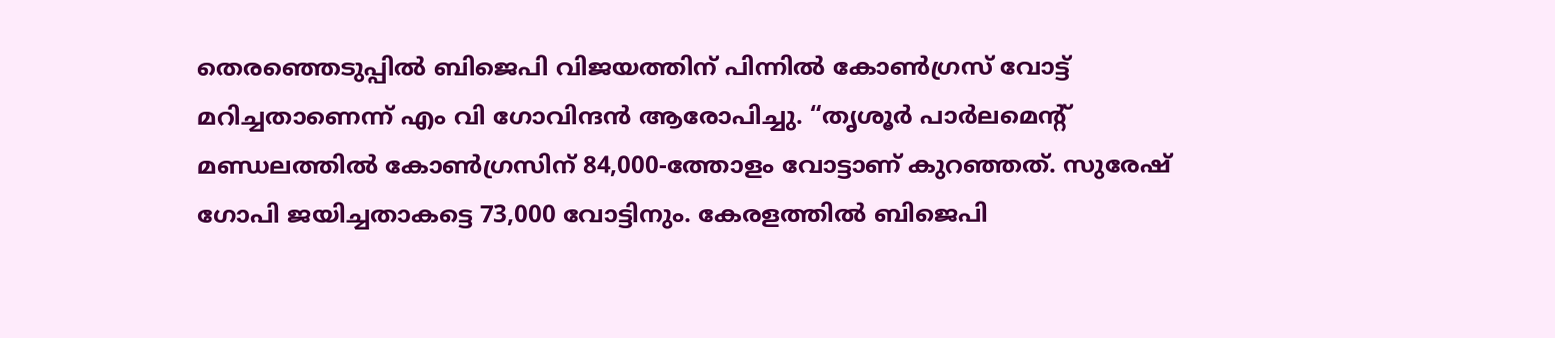തെരഞ്ഞെടുപ്പിൽ ബിജെപി വിജയത്തിന് പിന്നിൽ കോൺഗ്രസ് വോട്ട് മറിച്ചതാണെന്ന് എം വി ഗോവിന്ദൻ ആരോപിച്ചു. “തൃശൂർ പാർലമെന്‍റ് മണ്ഡലത്തിൽ കോൺഗ്രസിന് 84,000-ത്തോളം വോട്ടാണ് കുറഞ്ഞത്. സുരേഷ് ഗോപി ജയിച്ചതാകട്ടെ 73,000 വോട്ടിനും. കേരളത്തിൽ ബിജെപി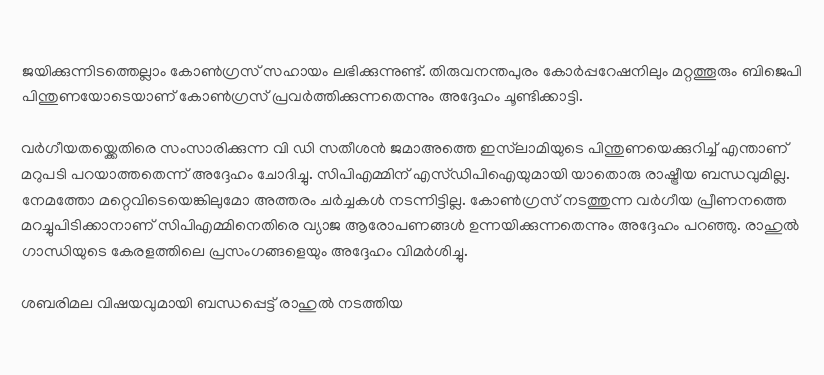ജയിക്കുന്നിടത്തെല്ലാം കോൺഗ്രസ് സഹായം ലഭിക്കുന്നുണ്ട്. തിരുവനന്തപുരം കോർപ്പറേഷനിലും മറ്റത്തൂരും ബിജെപി പിന്തുണയോടെയാണ് കോൺഗ്രസ് പ്രവർത്തിക്കുന്നതെന്നും അദ്ദേഹം ചൂണ്ടിക്കാട്ടി.

വർഗീയതയ്ക്കെതിരെ സംസാരിക്കുന്ന വി ഡി സതീശൻ ജമാഅത്തെ ഇസ്‌ലാമിയുടെ പിന്തുണയെക്കുറിച്ച് എന്താണ് മറുപടി പറയാത്തതെന്ന് അദ്ദേഹം ചോദിച്ചു. സിപിഎമ്മിന് എസ്‍ഡിപിഐയുമായി യാതൊരു രാഷ്ട്രീയ ബന്ധവുമില്ല. നേമത്തോ മറ്റെവിടെയെങ്കിലുമോ അത്തരം ചർച്ചകൾ നടന്നിട്ടില്ല. കോൺഗ്രസ് നടത്തുന്ന വർഗീയ പ്രീണനത്തെ മറച്ചുപിടിക്കാനാണ് സിപിഎമ്മിനെതിരെ വ്യാജ ആരോപണങ്ങൾ ഉന്നയിക്കുന്നതെന്നും അദ്ദേഹം പറഞ്ഞു. രാഹുൽ ഗാന്ധിയുടെ കേരളത്തിലെ പ്രസംഗങ്ങളെയും അദ്ദേഹം വിമർശിച്ചു.

ശബരിമല വിഷയവുമായി ബന്ധപ്പെട്ട് രാഹുൽ നടത്തിയ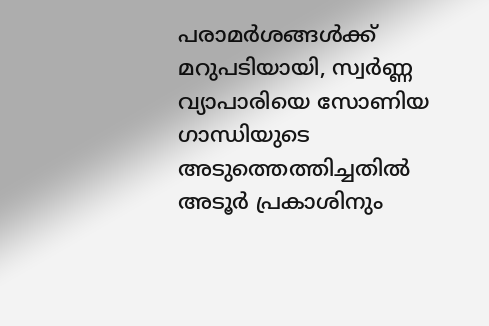പരാമർശങ്ങൾക്ക് മറുപടിയായി, സ്വർണ്ണ വ്യാപാരിയെ സോണിയ ഗാന്ധിയുടെ അടുത്തെത്തിച്ചതിൽ അടൂർ പ്രകാശിനും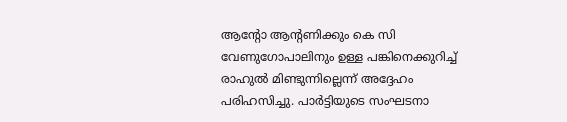ആന്‍റോ ആന്‍റണിക്കും കെ സി വേണുഗോപാലിനും ഉള്ള പങ്കിനെക്കുറിച്ച് രാഹുൽ മിണ്ടുന്നില്ലെന്ന് അദ്ദേഹം പരിഹസിച്ചു. പാർട്ടിയുടെ സംഘടനാ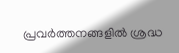പ്രവർത്തനങ്ങളിൽ ശ്രദ്ധ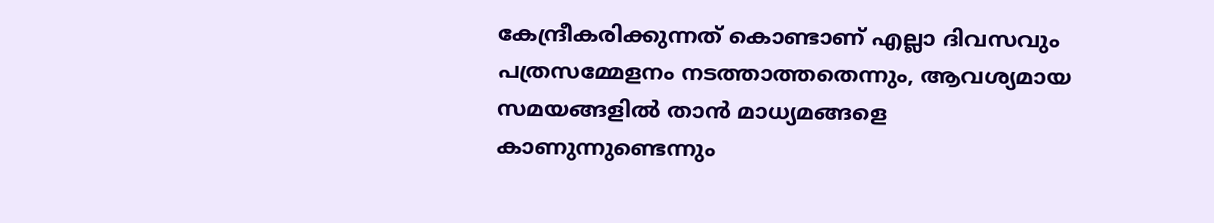കേന്ദ്രീകരിക്കുന്നത് കൊണ്ടാണ് എല്ലാ ദിവസവും പത്രസമ്മേളനം നടത്താത്തതെന്നും, ആവശ്യമായ സമയങ്ങളിൽ താൻ മാധ്യമങ്ങളെ കാണുന്നുണ്ടെന്നും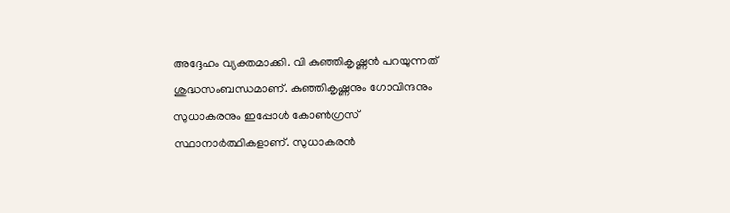അദ്ദേഹം വ്യക്തമാക്കി. വി കുഞ്ഞികൃഷ്ണൻ പറയുന്നത് ശുദ്ധസംബന്ധമാണ്. കുഞ്ഞികൃഷ്ണനും ഗോവിന്ദനും സുധാകരനും ഇപ്പോൾ കോൺഗ്രസ് സ്ഥാനാർത്ഥികളാണ്. സുധാകരൻ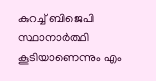കുറച്ച് ബിജെപി സ്ഥാനാർത്ഥി കൂടിയാണെന്നും എം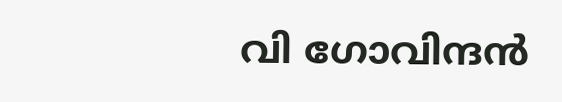വി ഗോവിന്ദൻ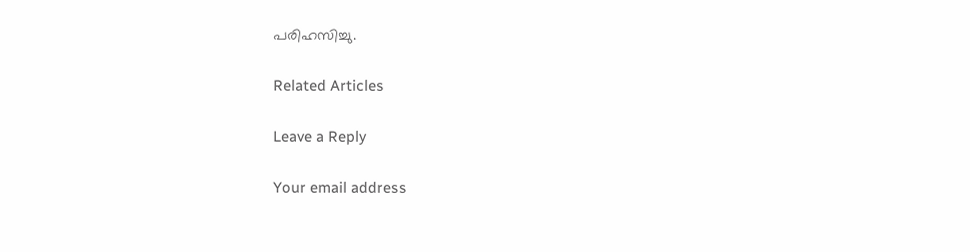പരിഹസിച്ചു.

Related Articles

Leave a Reply

Your email address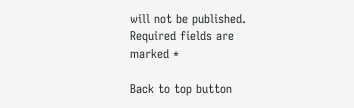will not be published. Required fields are marked *

Back to top button